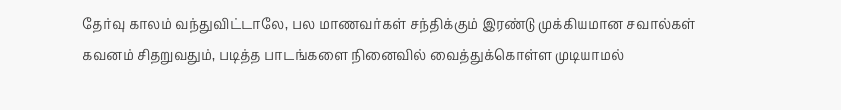தேர்வு காலம் வந்துவிட்டாலே, பல மாணவர்கள் சந்திக்கும் இரண்டு முக்கியமான சவால்கள் கவனம் சிதறுவதும், படித்த பாடங்களை நினைவில் வைத்துக்கொள்ள முடியாமல்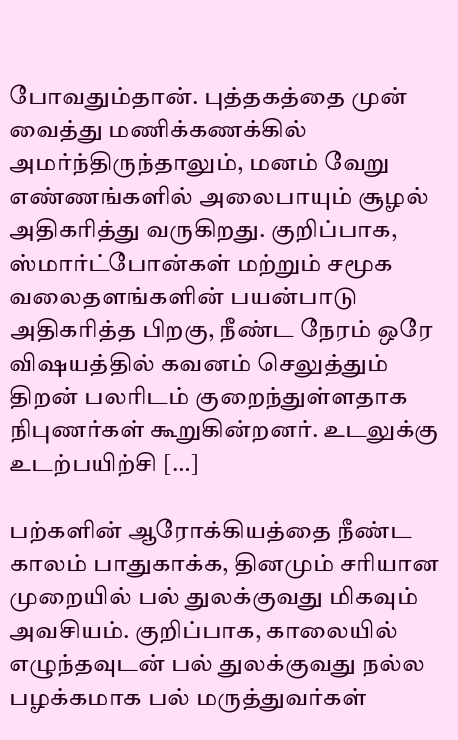போவதும்தான். புத்தகத்தை முன் வைத்து மணிக்கணக்கில் அமர்ந்திருந்தாலும், மனம் வேறு எண்ணங்களில் அலைபாயும் சூழல் அதிகரித்து வருகிறது. குறிப்பாக, ஸ்மார்ட்போன்கள் மற்றும் சமூக வலைதளங்களின் பயன்பாடு அதிகரித்த பிறகு, நீண்ட நேரம் ஒரே விஷயத்தில் கவனம் செலுத்தும் திறன் பலரிடம் குறைந்துள்ளதாக நிபுணர்கள் கூறுகின்றனர். உடலுக்கு உடற்பயிற்சி […]

பற்களின் ஆரோக்கியத்தை நீண்ட காலம் பாதுகாக்க, தினமும் சரியான முறையில் பல் துலக்குவது மிகவும் அவசியம். குறிப்பாக, காலையில் எழுந்தவுடன் பல் துலக்குவது நல்ல பழக்கமாக பல் மருத்துவர்கள்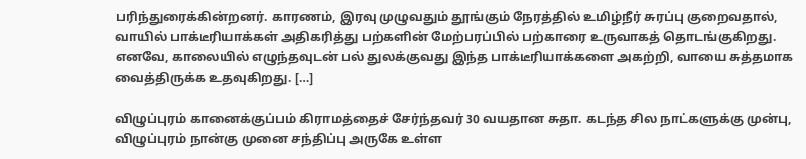பரிந்துரைக்கின்றனர். காரணம், இரவு முழுவதும் தூங்கும் நேரத்தில் உமிழ்நீர் சுரப்பு குறைவதால், வாயில் பாக்டீரியாக்கள் அதிகரித்து பற்களின் மேற்பரப்பில் பற்காரை உருவாகத் தொடங்குகிறது. எனவே, காலையில் எழுந்தவுடன் பல் துலக்குவது இந்த பாக்டீரியாக்களை அகற்றி, வாயை சுத்தமாக வைத்திருக்க உதவுகிறது. […]

விழுப்புரம் கானைக்குப்பம் கிராமத்தைச் சேர்ந்தவர் 30 வயதான சுதா. கடந்த சில நாட்களுக்கு முன்பு, விழுப்புரம் நான்கு முனை சந்திப்பு அருகே உள்ள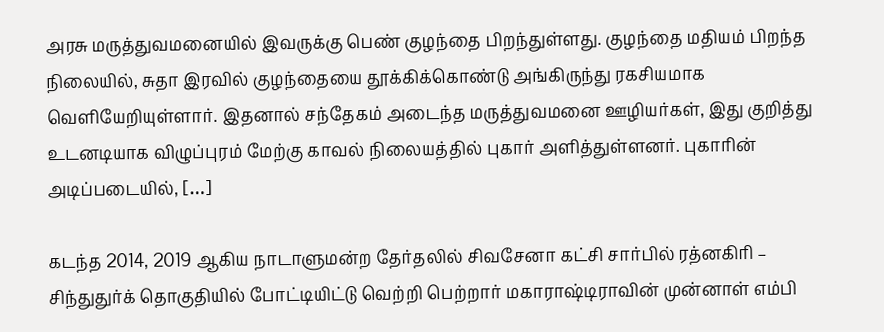அரசு மருத்துவமனையில் இவருக்கு பெண் குழந்தை பிறந்துள்ளது. குழந்தை மதியம் பிறந்த நிலையில், சுதா இரவில் குழந்தையை தூக்கிக்கொண்டு அங்கிருந்து ரகசியமாக வெளியேறியுள்ளார். இதனால் சந்தேகம் அடைந்த மருத்துவமனை ஊழியர்கள், இது குறித்து உடனடியாக விழுப்புரம் மேற்கு காவல் நிலையத்தில் புகார் அளித்துள்ளனர். புகாரின் அடிப்படையில், […]

கடந்த 2014, 2019 ஆகிய நாடாளுமன்ற தேர்தலில் சிவசேனா கட்சி சார்பில் ரத்னகிரி – சிந்துதுர்க் தொகுதியில் போட்டியிட்டு வெற்றி பெற்றார் மகாராஷ்டிராவின் முன்னாள் எம்பி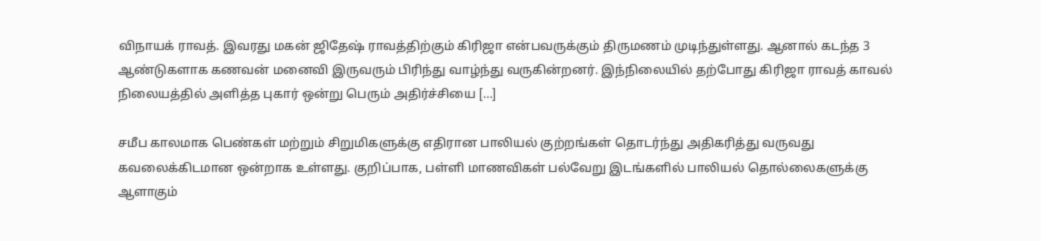விநாயக் ராவத். இவரது மகன் ஜிதேஷ் ராவத்திற்கும் கிரிஜா என்பவருக்கும் திருமணம் முடிந்துள்ளது. ஆனால் கடந்த 3 ஆண்டுகளாக கணவன் மனைவி இருவரும் பிரிந்து வாழ்ந்து வருகின்றனர். இந்நிலையில் தற்போது கிரிஜா ராவத் காவல் நிலையத்தில் அளித்த புகார் ஒன்று பெரும் அதிர்ச்சியை […]

சமீப காலமாக பெண்கள் மற்றும் சிறுமிகளுக்கு எதிரான பாலியல் குற்றங்கள் தொடர்ந்து அதிகரித்து வருவது கவலைக்கிடமான ஒன்றாக உள்ளது. குறிப்பாக, பள்ளி மாணவிகள் பல்வேறு இடங்களில் பாலியல் தொல்லைகளுக்கு ஆளாகும்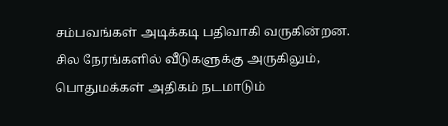சம்பவங்கள் அடிக்கடி பதிவாகி வருகின்றன. சில நேரங்களில் வீடுகளுக்கு அருகிலும், பொதுமக்கள் அதிகம் நடமாடும்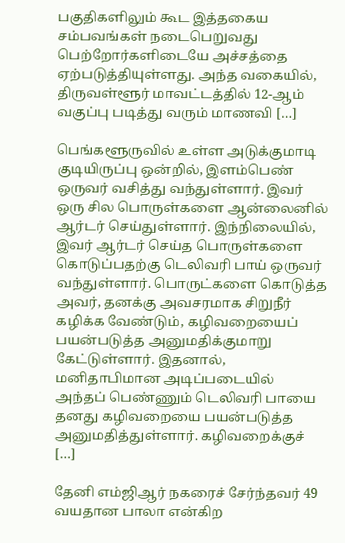பகுதிகளிலும் கூட இத்தகைய சம்பவங்கள் நடைபெறுவது பெற்றோர்களிடையே அச்சத்தை ஏற்படுத்தியுள்ளது. அந்த வகையில், திருவள்ளூர் மாவட்டத்தில் 12-ஆம் வகுப்பு படித்து வரும் மாணவி […]

பெங்களூருவில் உள்ள அடுக்குமாடி குடியிருப்பு ஒன்றில், இளம்பெண் ஒருவர் வசித்து வந்துள்ளார். இவர் ஒரு சில பொருள்களை ஆன்லைனில் ஆர்டர் செய்துள்ளார். இந்நிலையில், இவர் ஆர்டர் செய்த பொருள்களை கொடுப்பதற்கு டெலிவரி பாய் ஒருவர் வந்துள்ளார். பொருட்களை கொடுத்த அவர், தனக்கு அவசரமாக சிறுநீர் கழிக்க வேண்டும், கழிவறையைப் பயன்படுத்த அனுமதிக்குமாறு கேட்டுள்ளார். இதனால், மனிதாபிமான அடிப்படையில் அந்தப் பெண்ணும் டெலிவரி பாயை தனது கழிவறையை பயன்படுத்த அனுமதித்துள்ளார். கழிவறைக்குச் […]

தேனி எம்ஜிஆர் நகரைச் சேர்ந்தவர் 49 வயதான பாலா என்கிற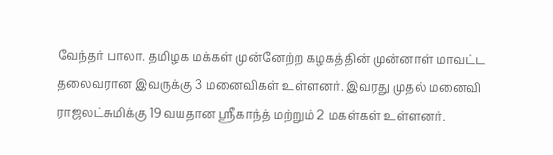வேந்தர் பாலா. தமிழக மக்கள் முன்னேற்ற கழகத்தின் முன்னாள் மாவட்ட தலைவரான இவருக்கு 3 மனைவிகள் உள்ளனர். இவரது முதல் மனைவி ராஜலட்சுமிக்கு 19 வயதான ஸ்ரீகாந்த் மற்றும் 2 மகள்கள் உள்ளனர்.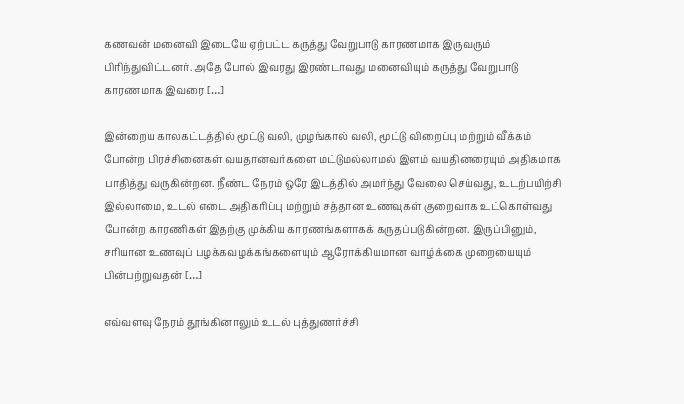கணவன் மனைவி இடையே ஏற்பட்ட கருத்து வேறுபாடு காரணமாக இருவரும் பிரிந்துவிட்டனர். அதே போல் இவரது இரண்டாவது மனைவியும் கருத்து வேறுபாடு காரணமாக இவரை […]

இன்றைய காலகட்டத்தில் மூட்டு வலி, முழங்கால் வலி, மூட்டு விறைப்பு மற்றும் வீக்கம் போன்ற பிரச்சினைகள் வயதானவர்களை மட்டுமல்லாமல் இளம் வயதினரையும் அதிகமாக பாதித்து வருகின்றன. நீண்ட நேரம் ஒரே இடத்தில் அமர்ந்து வேலை செய்வது, உடற்பயிற்சி இல்லாமை, உடல் எடை அதிகரிப்பு மற்றும் சத்தான உணவுகள் குறைவாக உட்கொள்வது போன்ற காரணிகள் இதற்கு முக்கிய காரணங்களாகக் கருதப்படுகின்றன. இருப்பினும், சரியான உணவுப் பழக்கவழக்கங்களையும் ஆரோக்கியமான வாழ்க்கை முறையையும் பின்பற்றுவதன் […]

எவ்வளவு நேரம் தூங்கினாலும் உடல் புத்துணர்ச்சி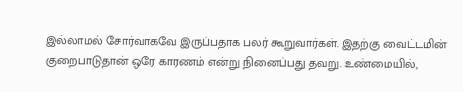இல்லாமல் சோர்வாகவே இருப்பதாக பலர் கூறுவார்கள். இதற்கு வைட்டமின் குறைபாடுதான் ஒரே காரணம் என்று நினைப்பது தவறு. உண்மையில்,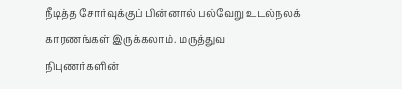நீடித்த சோர்வுக்குப் பின்னால் பல்வேறு உடல்நலக் காரணங்கள் இருக்கலாம். மருத்துவ நிபுணர்களின்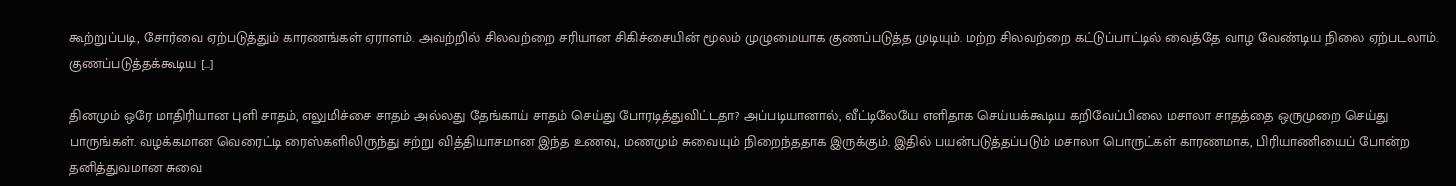கூற்றுப்படி, சோர்வை ஏற்படுத்தும் காரணங்கள் ஏராளம். அவற்றில் சிலவற்றை சரியான சிகிச்சையின் மூலம் முழுமையாக குணப்படுத்த முடியும். மற்ற சிலவற்றை கட்டுப்பாட்டில் வைத்தே வாழ வேண்டிய நிலை ஏற்படலாம். குணப்படுத்தக்கூடிய […]

தினமும் ஒரே மாதிரியான புளி சாதம், எலுமிச்சை சாதம் அல்லது தேங்காய் சாதம் செய்து போரடித்துவிட்டதா? அப்படியானால், வீட்டிலேயே எளிதாக செய்யக்கூடிய கறிவேப்பிலை மசாலா சாதத்தை ஒருமுறை செய்து பாருங்கள். வழக்கமான வெரைட்டி ரைஸ்களிலிருந்து சற்று வித்தியாசமான இந்த உணவு, மணமும் சுவையும் நிறைந்ததாக இருக்கும். இதில் பயன்படுத்தப்படும் மசாலா பொருட்கள் காரணமாக, பிரியாணியைப் போன்ற தனித்துவமான சுவை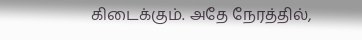கிடைக்கும். அதே நேரத்தில்,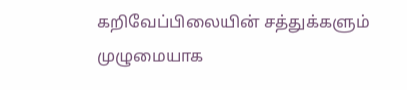கறிவேப்பிலையின் சத்துக்களும் முழுமையாக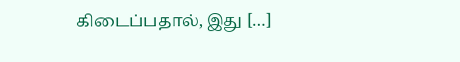கிடைப்பதால், இது […]